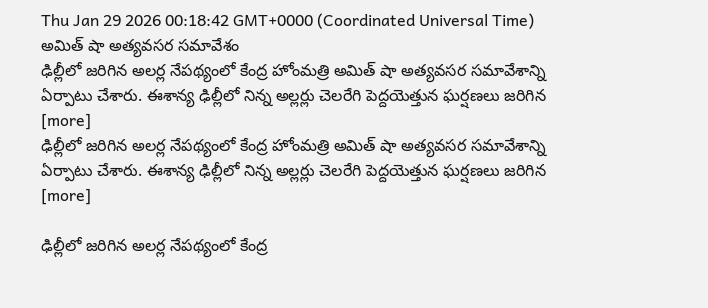Thu Jan 29 2026 00:18:42 GMT+0000 (Coordinated Universal Time)
అమిత్ షా అత్యవసర సమావేశం
ఢిల్లీలో జరిగిన అలర్ల నేపథ్యంలో కేంద్ర హోంమత్రి అమిత్ షా అత్యవసర సమావేశాన్ని ఏర్పాటు చేశారు. ఈశాన్య ఢిల్లీలో నిన్న అల్లర్లు చెలరేగి పెద్దయెత్తున ఘర్షణలు జరిగిన [more]
ఢిల్లీలో జరిగిన అలర్ల నేపథ్యంలో కేంద్ర హోంమత్రి అమిత్ షా అత్యవసర సమావేశాన్ని ఏర్పాటు చేశారు. ఈశాన్య ఢిల్లీలో నిన్న అల్లర్లు చెలరేగి పెద్దయెత్తున ఘర్షణలు జరిగిన [more]

ఢిల్లీలో జరిగిన అలర్ల నేపథ్యంలో కేంద్ర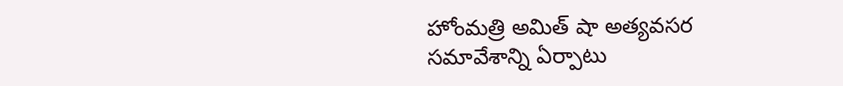హోంమత్రి అమిత్ షా అత్యవసర సమావేశాన్ని ఏర్పాటు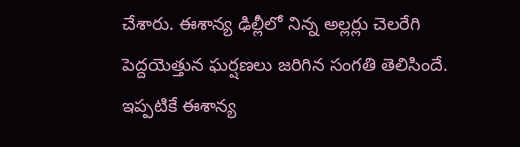చేశారు. ఈశాన్య ఢిల్లీలో నిన్న అల్లర్లు చెలరేగి పెద్దయెత్తున ఘర్షణలు జరిగిన సంగతి తెలిసిందే. ఇప్పటికే ఈశాన్య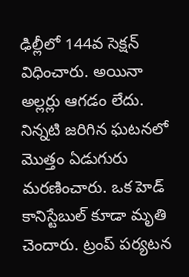ఢిల్లీలో 144వ సెక్షన్ విధించారు. అయినా అల్లర్లు ఆగడం లేదు. నిన్నటి జరిగిన ఘటనలో మొత్తం ఏడుగురు మరణించారు. ఒక హెడ్ కానిస్టేబుల్ కూడా మృతి చెందారు. ట్రంప్ పర్యటన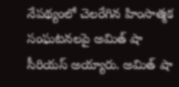నేపథ్యంలో చెలరేగిన హింసాత్మక సంఘటనలపై అమిత్ షా సీరియస్ అయ్యారు. అమిత్ షా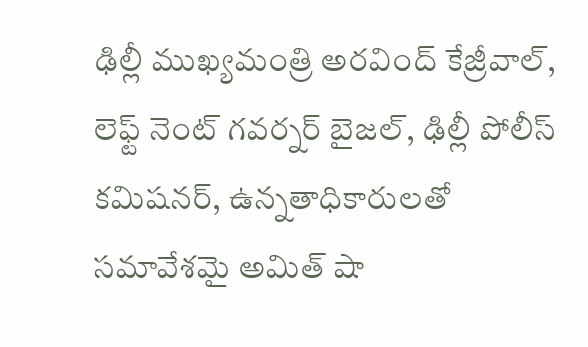ఢిల్లీ ముఖ్యమంత్రి అరవింద్ కేజ్రీవాల్, లెఫ్ట్ నెంట్ గవర్నర్ బైజల్, ఢిల్లీ పోలీస్ కమిషనర్, ఉన్నతాధికారులతో సమావేశమై అమిత్ షా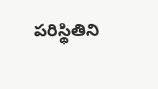పరిస్థితిని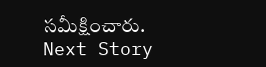సమీక్షించారు.
Next Story